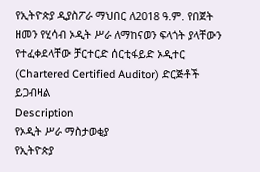የኢትዮጵያ ዲያስፖራ ማህበር ለ2018 ዓ.ም. የበጀት ዘመን የሂሳብ ኦዲት ሥራ ለማከናወን ፍላጎት ያላቸውን የተፈቀደላቸው ቻርተርድ ሰርቲፋይድ ኦዲተር (Chartered Certified Auditor) ድርጅቶች ይጋብዛል
Description
የኦዲት ሥራ ማስታወቂያ
የኢትዮጵያ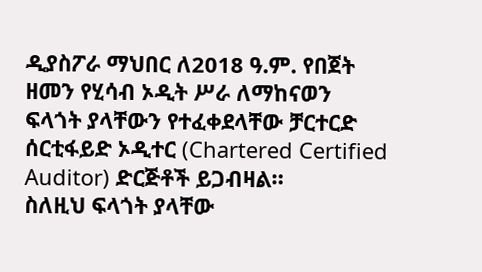ዲያስፖራ ማህበር ለ2018 ዓ.ም. የበጀት ዘመን የሂሳብ ኦዲት ሥራ ለማከናወን ፍላጎት ያላቸውን የተፈቀደላቸው ቻርተርድ ሰርቲፋይድ ኦዲተር (Chartered Certified Auditor) ድርጅቶች ይጋብዛል።
ስለዚህ ፍላጎት ያላቸው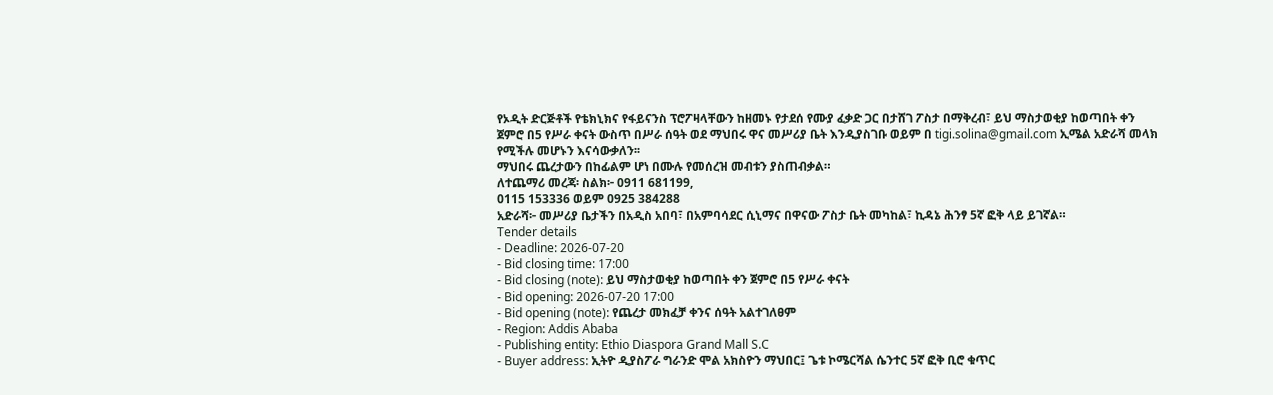የኦዲት ድርጅቶች የቴክኒክና የፋይናንስ ፕሮፖዛላቸውን ከዘመኑ የታደሰ የሙያ ፈቃድ ጋር በታሸገ ፖስታ በማቅረብ፣ ይህ ማስታወቂያ ከወጣበት ቀን ጀምሮ በ5 የሥራ ቀናት ውስጥ በሥራ ሰዓት ወደ ማህበሩ ዋና መሥሪያ ቤት እንዲያስገቡ ወይም በ tigi.solina@gmail.com ኢሜል አድራሻ መላክ የሚችሉ መሆኑን እናሳውቃለን፡፡
ማህበሩ ጨረታውን በከፊልም ሆነ በሙሉ የመሰረዝ መብቱን ያስጠብቃል።
ለተጨማሪ መረጃ፡ ስልክ፦ 0911 681199,
0115 153336 ወይም 0925 384288
አድራሻ፦ መሥሪያ ቤታችን በአዲስ አበባ፣ በአምባሳደር ሲኒማና በዋናው ፖስታ ቤት መካከል፣ ኪዳኔ ሕንፃ 5ኛ ፎቅ ላይ ይገኛል።
Tender details
- Deadline: 2026-07-20
- Bid closing time: 17:00
- Bid closing (note): ይህ ማስታወቂያ ከወጣበት ቀን ጀምሮ በ5 የሥራ ቀናት
- Bid opening: 2026-07-20 17:00
- Bid opening (note): የጨረታ መክፈቻ ቀንና ሰዓት አልተገለፀም
- Region: Addis Ababa
- Publishing entity: Ethio Diaspora Grand Mall S.C
- Buyer address: ኢትዮ ዲያስፖራ ግራንድ ሞል አክስዮን ማህበር፤ ጌቱ ኮሜርሻል ሴንተር 5ኛ ፎቅ ቢሮ ቁጥር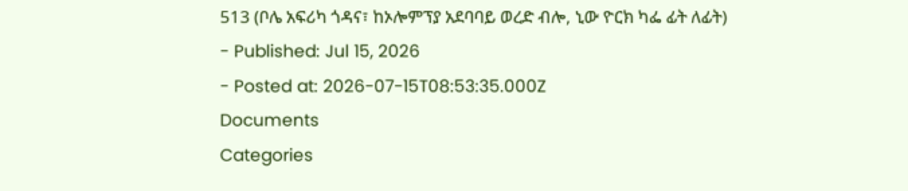513 (ቦሌ አፍሪካ ጎዳና፣ ከኦሎምፕያ አደባባይ ወረድ ብሎ, ኒው ዮርክ ካፌ ፊት ለፊት)
- Published: Jul 15, 2026
- Posted at: 2026-07-15T08:53:35.000Z
Documents
Categories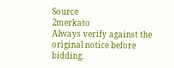Source
2merkato
Always verify against the original notice before bidding.